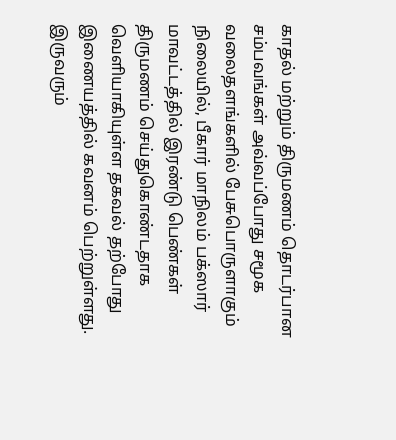காதல் மற்றும் திருமணம் தொடர்பான சம்பவங்கள் அவ்வப்போது சமூக வலைதளங்களில் பேசுபொருளாகும் நிலையில், பீகார் மாநிலம் பக்ஸார் மாவட்டத்தில் இரண்டு பெண்கள் திருமணம் செய்துகொண்டதாக வெளியாகியுள்ள தகவல் தற்போது இணையத்தில் கவனம் பெற்றுள்ளது. இருவரும்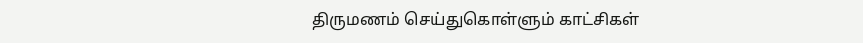திருமணம் செய்துகொள்ளும் காட்சிகள்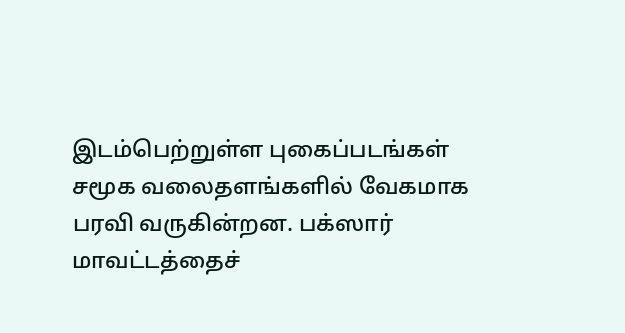இடம்பெற்றுள்ள புகைப்படங்கள் சமூக வலைதளங்களில் வேகமாக பரவி வருகின்றன. பக்ஸார் மாவட்டத்தைச்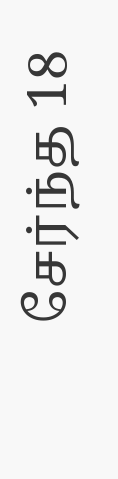சேர்ந்த 18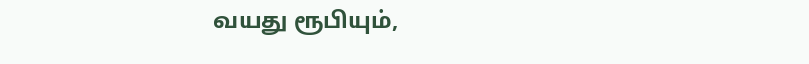வயது ரூபியும்,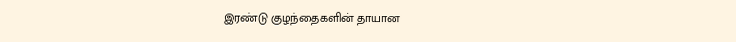இரண்டு குழந்தைகளின் தாயான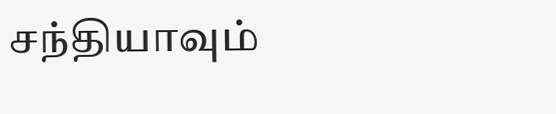சந்தியாவும்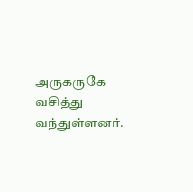அருகருகே வசித்து வந்துள்ளனர்.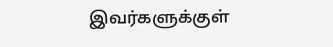இவர்களுக்குள்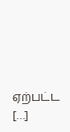ஏற்பட்ட […]